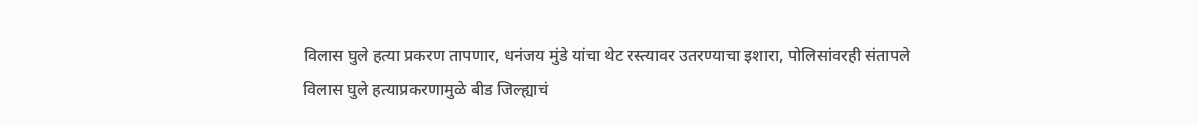विलास घुले हत्या प्रकरण तापणार, धनंजय मुंडे यांचा थेट रस्त्यावर उतरण्याचा इशारा, पोलिसांवरही संतापले
विलास घुले हत्याप्रकरणामुळे बीड जिल्ह्याचं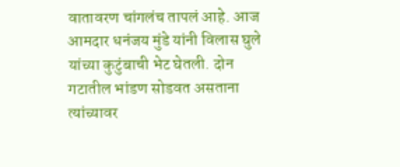वातावरण चांगलंच तापलं आहे. आज आमदार धनंजय मुंडे यांनी विलास घुले यांच्या कुटुंबाची भेट घेतली. दोन गटातील भांडण सोडवत असताना त्यांच्यावर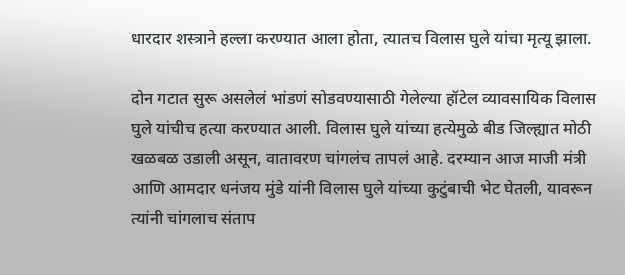धारदार शस्त्राने हल्ला करण्यात आला होता, त्यातच विलास घुले यांचा मृत्यू झाला.

दोन गटात सुरू असलेलं भांडणं सोडवण्यासाठी गेलेल्या हॉटेल व्यावसायिक विलास घुले यांचीच हत्या करण्यात आली. विलास घुले यांच्या हत्येमुळे बीड जिल्ह्यात मोठी खळबळ उडाली असून, वातावरण चांगलंच तापलं आहे. दरम्यान आज माजी मंत्री आणि आमदार धनंजय मुंडे यांनी विलास घुले यांच्या कुटुंबाची भेट घेतली, यावरून त्यांनी चांगलाच संताप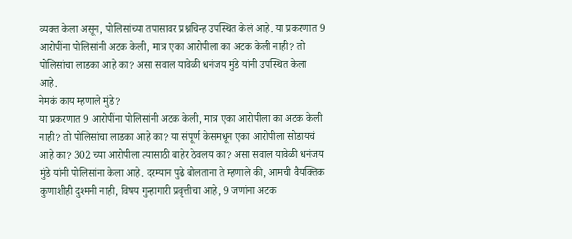व्यक्त केला असून, पोलिसांच्या तपासावर प्रश्नचिन्ह उपस्थित केलं आहे. या प्रकरणात 9 आरोपींना पोलिसांनी अटक केली, मात्र एका आरोपीला का अटक केली नाही? तो पोलिसांचा लाडका आहे का? असा सवाल यावेळी धनंजय मुंडे यांनी उपस्थित केला आहे.
नेमकं काय म्हणाले मुंडे?
या प्रकरणात 9 आरोपींना पोलिसांनी अटक केली, मात्र एका आरोपीला का अटक केली नाही? तो पोलिसांचा लाडका आहे का? या संपूर्ण केसमधून एका आरोपीला सोडायचं आहे का? 302 च्या आरोपीला त्यासाठी बाहेर ठेवलय का? असा सवाल यावेळी धनंजय मुंडे यांनी पोलिसांना केला आहे. दरम्यान पुढे बोलताना ते म्हणाले की, आमची वैयक्तिक कुणाशीही दुश्मनी नाही, विषय गुन्हागारी प्रवृत्तीचा आहे, 9 जणांना अटक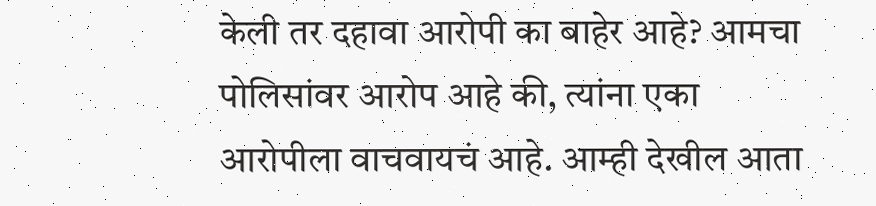केली तर दहावा आरोपी का बाहेर आहे? आमचा पोलिसांवर आरोप आहे की, त्यांना एका आरोपीला वाचवायचं आहे. आम्ही देखील आता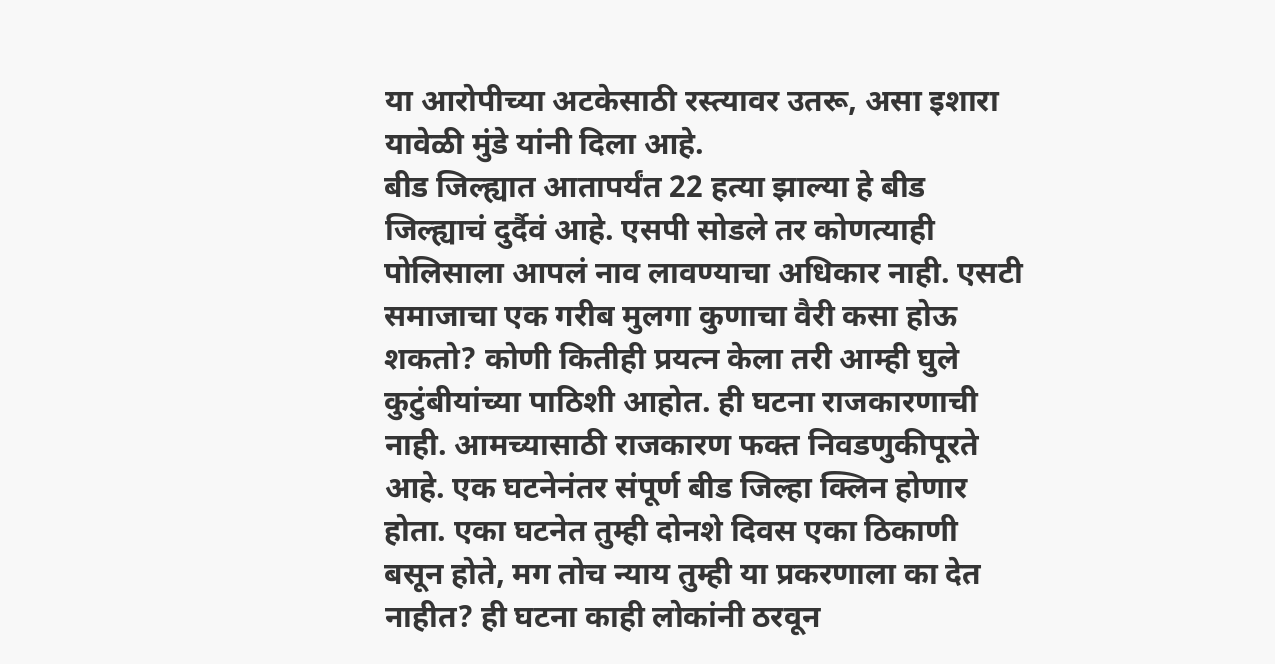या आरोपीच्या अटकेसाठी रस्त्यावर उतरू, असा इशारा यावेळी मुंडे यांनी दिला आहे.
बीड जिल्ह्यात आतापर्यंत 22 हत्या झाल्या हे बीड जिल्ह्याचं दुर्दैवं आहे. एसपी सोडले तर कोणत्याही पोलिसाला आपलं नाव लावण्याचा अधिकार नाही. एसटी समाजाचा एक गरीब मुलगा कुणाचा वैरी कसा होऊ शकतो? कोणी कितीही प्रयत्न केला तरी आम्ही घुले कुटुंबीयांच्या पाठिशी आहोत. ही घटना राजकारणाची नाही. आमच्यासाठी राजकारण फक्त निवडणुकीपूरते आहे. एक घटनेनंतर संपूर्ण बीड जिल्हा क्लिन होणार होता. एका घटनेत तुम्ही दोनशे दिवस एका ठिकाणी बसून होते, मग तोच न्याय तुम्ही या प्रकरणाला का देत नाहीत? ही घटना काही लोकांनी ठरवून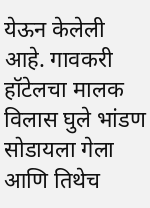येऊन केलेली आहे. गावकरी हॉटेलचा मालक विलास घुले भांडण सोडायला गेला आणि तिथेच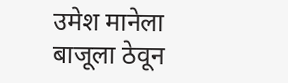उमेश मानेला बाजूला ठेवून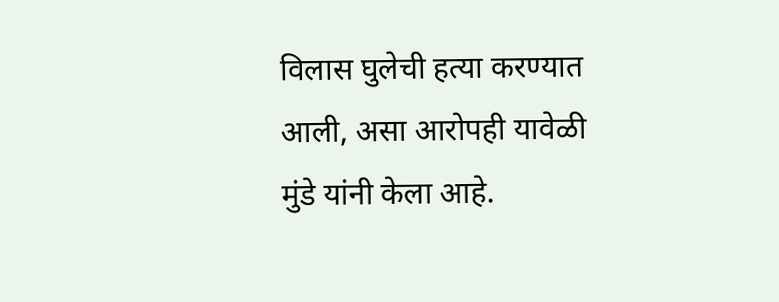विलास घुलेची हत्या करण्यात आली, असा आरोपही यावेळी मुंडे यांनी केला आहे.